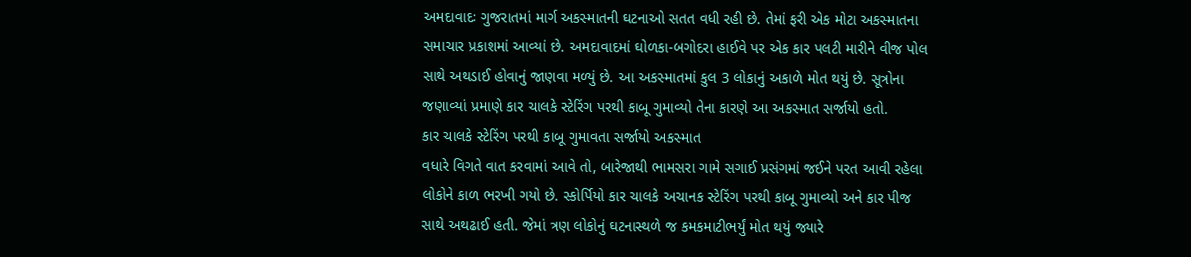અમદાવાદઃ ગુજરાતમાં માર્ગ અકસ્માતની ઘટનાઓ સતત વધી રહી છે. તેમાં ફરી એક મોટા અકસ્માતના સમાચાર પ્રકાશમાં આવ્યાં છે. અમદાવાદમાં ઘોળકા-બગોદરા હાઈવે પર એક કાર પલટી મારીને વીજ પોલ સાથે અથડાઈ હોવાનું જાણવા મળ્યું છે. આ અકસ્માતમાં કુલ 3 લોકાનું અકાળે મોત થયું છે. સૂત્રોના જણાવ્યાં પ્રમાણે કાર ચાલકે સ્ટેરિંગ પરથી કાબૂ ગુમાવ્યો તેના કારણે આ અકસ્માત સર્જાયો હતો.
કાર ચાલકે સ્ટેરિંગ પરથી કાબૂ ગુમાવતા સર્જાયો અકસ્માત
વધારે વિગતે વાત કરવામાં આવે તો, બારેજાથી ભામસરા ગામે સગાઈ પ્રસંગમાં જઈને પરત આવી રહેલા લોકોને કાળ ભરખી ગયો છે. સ્કોર્પિયો કાર ચાલકે અચાનક સ્ટેરિંગ પરથી કાબૂ ગુમાવ્યો અને કાર પીજ સાથે અથઢાઈ હતી. જેમાં ત્રણ લોકોનું ઘટનાસ્થળે જ કમકમાટીભર્યું મોત થયું જ્યારે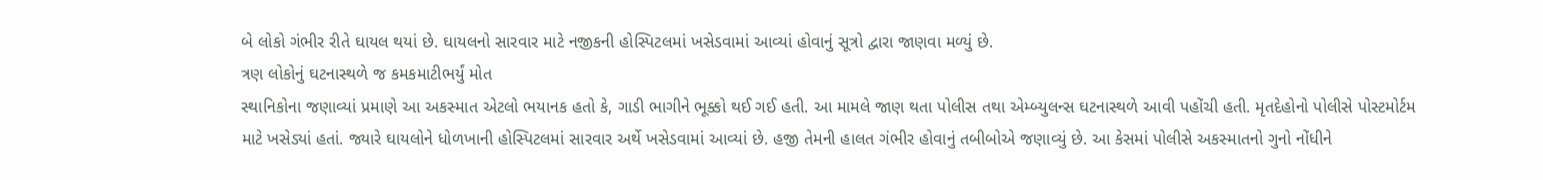બે લોકો ગંભીર રીતે ઘાયલ થયાં છે. ઘાયલનો સારવાર માટે નજીકની હોસ્પિટલમાં ખસેડવામાં આવ્યાં હોવાનું સૂત્રો દ્વારા જાણવા મળ્યું છે.
ત્રણ લોકોનું ઘટનાસ્થળે જ કમકમાટીભર્યું મોત
સ્થાનિકોના જણાવ્યાં પ્રમાણે આ અકસ્માત એટલો ભયાનક હતો કે, ગાડી ભાગીને ભૂક્કો થઈ ગઈ હતી. આ મામલે જાણ થતા પોલીસ તથા એમ્બ્યુલન્સ ઘટનાસ્થળે આવી પહોંચી હતી. મૃતદેહોનો પોલીસે પોસ્ટમોર્ટમ માટે ખસેડ્યાં હતાં. જ્યારે ઘાયલોને ધોળખાની હોસ્પિટલમાં સારવાર અર્થે ખસેડવામાં આવ્યાં છે. હજી તેમની હાલત ગંભીર હોવાનું તબીબોએ જણાવ્યું છે. આ કેસમાં પોલીસે અકસ્માતનો ગુનો નોંધીને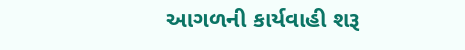આગળની કાર્યવાહી શરૂ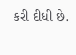કરી દીધી છે.